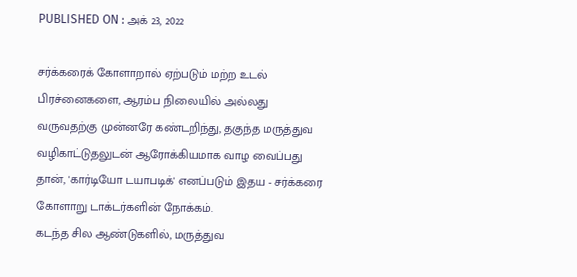PUBLISHED ON : அக் 23, 2022

சர்க்கரைக் கோளாறால் ஏற்படும் மற்ற உடல் பிரச்னைகளை, ஆரம்ப நிலையில் அல்லது வருவதற்கு முன்னரே கண்டறிந்து, தகுந்த மருத்துவ வழிகாட்டுதலுடன் ஆரோக்கியமாக வாழ வைப்பது தான், 'கார்டியோ டயாபடிக்' எனப்படும் இதய - சர்க்கரை கோளாறு டாக்டர்களின் நோக்கம்.
கடந்த சில ஆண்டுகளில், மருத்துவ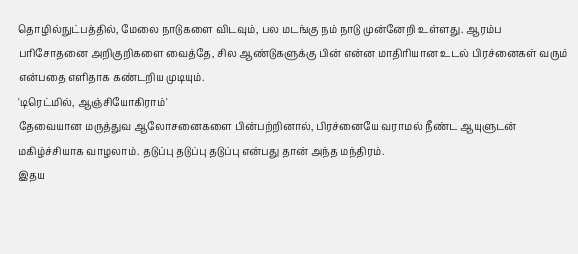தொழில்நுட்பத்தில், மேலை நாடுகளை விடவும், பல மடங்கு நம் நாடு முன்னேறி உள்ளது. ஆரம்ப பரிசோதனை அறிகுறிகளை வைத்தே, சில ஆண்டுகளுக்கு பின் என்ன மாதிரியான உடல் பிரச்னைகள் வரும் என்பதை எளிதாக கண்டறிய முடியும்.
'டிரெட்மில், ஆஞ்சியோகிராம்'
தேவையான மருத்துவ ஆலோசனைகளை பின்பற்றினால், பிரச்னையே வராமல் நீண்ட ஆயுளுடன் மகிழ்ச்சியாக வாழலாம். தடுப்பு தடுப்பு தடுப்பு என்பது தான் அந்த மந்திரம்.
இதய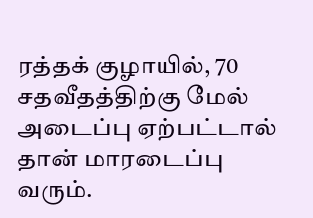ரத்தக் குழாயில், 70 சதவீதத்திற்கு மேல் அடைப்பு ஏற்பட்டால் தான் மாரடைப்பு வரும்.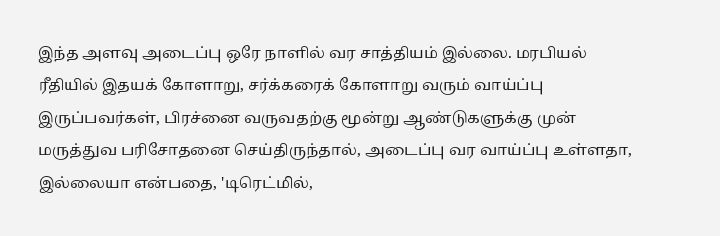இந்த அளவு அடைப்பு ஒரே நாளில் வர சாத்தியம் இல்லை. மரபியல் ரீதியில் இதயக் கோளாறு, சர்க்கரைக் கோளாறு வரும் வாய்ப்பு இருப்பவர்கள், பிரச்னை வருவதற்கு மூன்று ஆண்டுகளுக்கு முன் மருத்துவ பரிசோதனை செய்திருந்தால், அடைப்பு வர வாய்ப்பு உள்ளதா, இல்லையா என்பதை, 'டிரெட்மில்,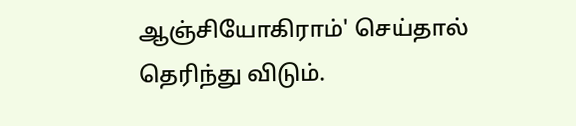ஆஞ்சியோகிராம்' செய்தால் தெரிந்து விடும்.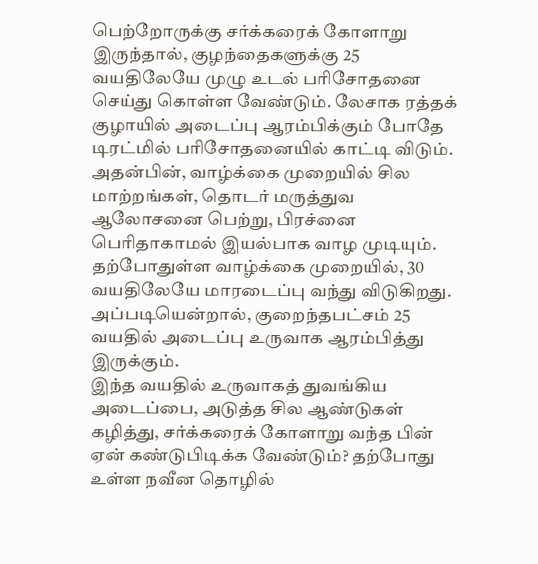பெற்றோருக்கு சர்க்கரைக் கோளாறு இருந்தால், குழந்தைகளுக்கு 25 வயதிலேயே முழு உடல் பரிசோதனை செய்து கொள்ள வேண்டும். லேசாக ரத்தக் குழாயில் அடைப்பு ஆரம்பிக்கும் போதே டிரட்மில் பரிசோதனையில் காட்டி விடும்.
அதன்பின், வாழ்க்கை முறையில் சில மாற்றங்கள், தொடர் மருத்துவ ஆலோசனை பெற்று, பிரச்னை பெரிதாகாமல் இயல்பாக வாழ முடியும்.
தற்போதுள்ள வாழ்க்கை முறையில், 30 வயதிலேயே மாரடைப்பு வந்து விடுகிறது. அப்படியென்றால், குறைந்தபட்சம் 25 வயதில் அடைப்பு உருவாக ஆரம்பித்து இருக்கும்.
இந்த வயதில் உருவாகத் துவங்கிய அடைப்பை, அடுத்த சில ஆண்டுகள் கழித்து, சர்க்கரைக் கோளாறு வந்த பின் ஏன் கண்டுபிடிக்க வேண்டும்? தற்போது உள்ள நவீன தொழில்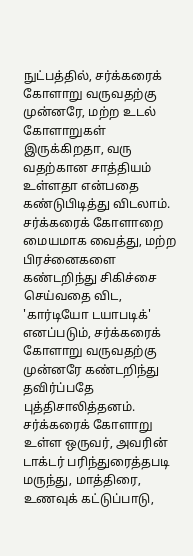நுட்பத்தில், சர்க்கரைக் கோளாறு வருவதற்கு முன்னரே, மற்ற உடல் கோளாறுகள் இருக்கிறதா, வரு வதற்கான சாத்தியம் உள்ளதா என்பதை கண்டுபிடித்து விடலாம்.
சர்க்கரைக் கோளாறை மையமாக வைத்து, மற்ற பிரச்னைகளை கண்டறிந்து சிகிச்சை செய்வதை விட, 'கார்டியோ டயாபடிக்' எனப்படும், சர்க்கரைக் கோளாறு வருவதற்கு முன்னரே கண்டறிந்து தவிர்ப்பதே புத்திசாலித்தனம்.
சர்க்கரைக் கோளாறு உள்ள ஒருவர், அவரின் டாக்டர் பரிந்துரைத்தபடி மருந்து, மாத்திரை, உணவுக் கட்டுப்பாடு,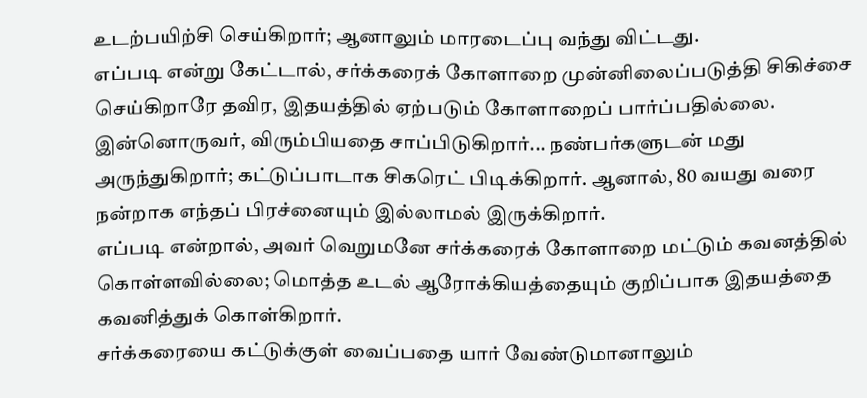உடற்பயிற்சி செய்கிறார்; ஆனாலும் மாரடைப்பு வந்து விட்டது.
எப்படி என்று கேட்டால், சர்க்கரைக் கோளாறை முன்னிலைப்படுத்தி சிகிச்சை செய்கிறாரே தவிர, இதயத்தில் ஏற்படும் கோளாறைப் பார்ப்பதில்லை. இன்னொருவர், விரும்பியதை சாப்பிடுகிறார்... நண்பர்களுடன் மது அருந்துகிறார்; கட்டுப்பாடாக சிகரெட் பிடிக்கிறார். ஆனால், 80 வயது வரை நன்றாக எந்தப் பிரச்னையும் இல்லாமல் இருக்கிறார்.
எப்படி என்றால், அவர் வெறுமனே சர்க்கரைக் கோளாறை மட்டும் கவனத்தில் கொள்ளவில்லை; மொத்த உடல் ஆரோக்கியத்தையும் குறிப்பாக இதயத்தை கவனித்துக் கொள்கிறார்.
சர்க்கரையை கட்டுக்குள் வைப்பதை யார் வேண்டுமானாலும்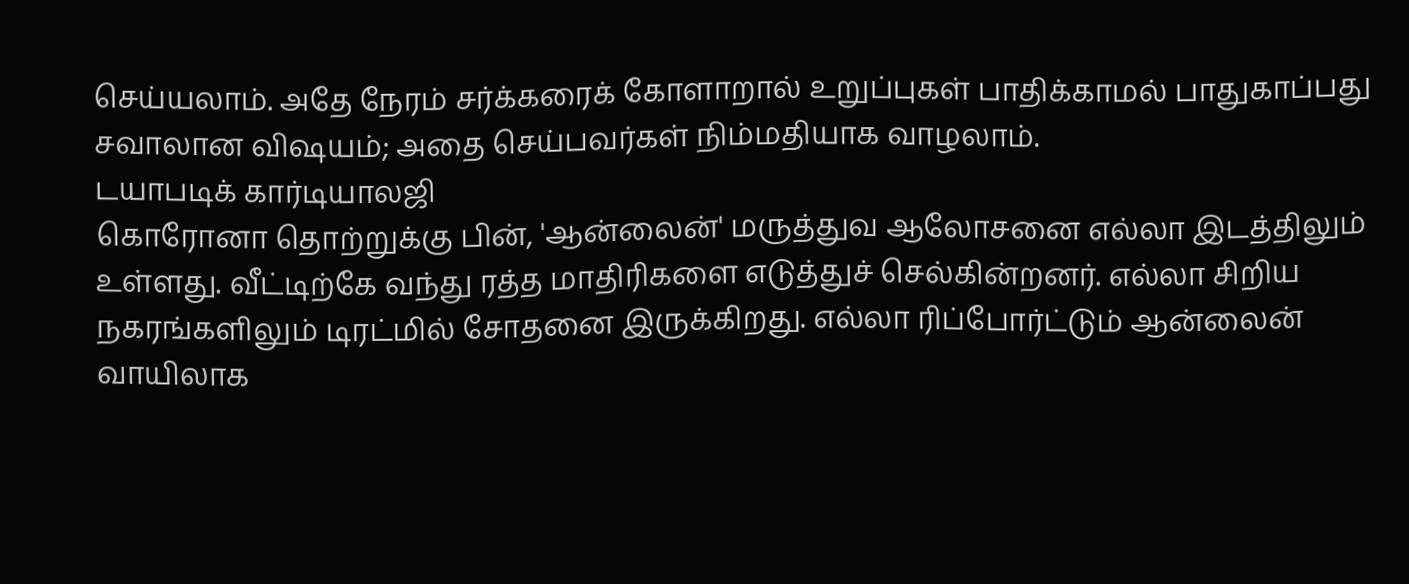செய்யலாம். அதே நேரம் சர்க்கரைக் கோளாறால் உறுப்புகள் பாதிக்காமல் பாதுகாப்பது சவாலான விஷயம்; அதை செய்பவர்கள் நிம்மதியாக வாழலாம்.
டயாபடிக் கார்டியாலஜி
கொரோனா தொற்றுக்கு பின், 'ஆன்லைன்' மருத்துவ ஆலோசனை எல்லா இடத்திலும் உள்ளது. வீட்டிற்கே வந்து ரத்த மாதிரிகளை எடுத்துச் செல்கின்றனர். எல்லா சிறிய நகரங்களிலும் டிரட்மில் சோதனை இருக்கிறது. எல்லா ரிப்போர்ட்டும் ஆன்லைன் வாயிலாக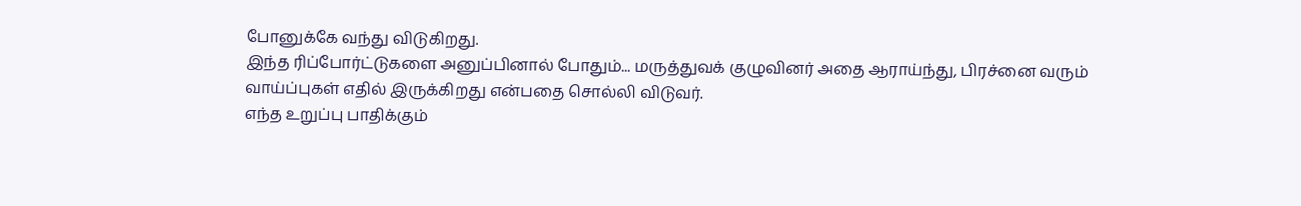போனுக்கே வந்து விடுகிறது.
இந்த ரிப்போர்ட்டுகளை அனுப்பினால் போதும்... மருத்துவக் குழுவினர் அதை ஆராய்ந்து, பிரச்னை வரும் வாய்ப்புகள் எதில் இருக்கிறது என்பதை சொல்லி விடுவர்.
எந்த உறுப்பு பாதிக்கும்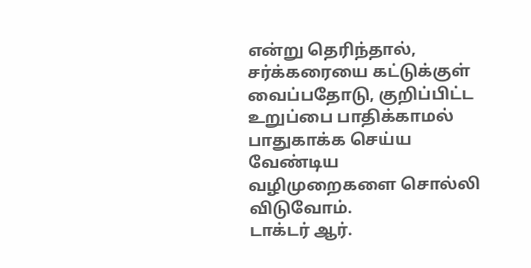என்று தெரிந்தால், சர்க்கரையை கட்டுக்குள் வைப்பதோடு, குறிப்பிட்ட உறுப்பை பாதிக்காமல் பாதுகாக்க செய்ய வேண்டிய வழிமுறைகளை சொல்லி விடுவோம்.
டாக்டர் ஆர்.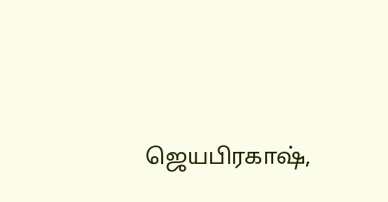ஜெயபிரகாஷ்,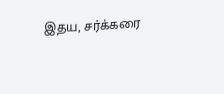இதய, சர்க்கரை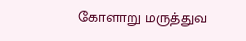கோளாறு மருத்துவ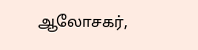ஆலோசகர்,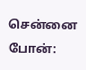சென்னை
போன்: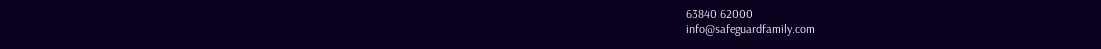63840 62000
info@safeguardfamily.com